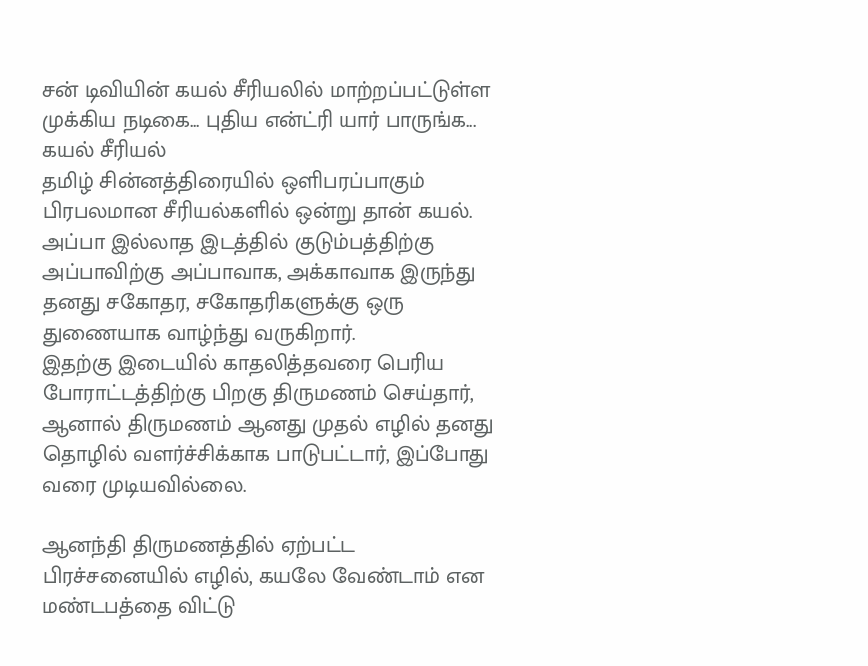சன் டிவியின் கயல் சீரியலில் மாற்றப்பட்டுள்ள முக்கிய நடிகை... புதிய என்ட்ரி யார் பாருங்க...
கயல் சீரியல்
தமிழ் சின்னத்திரையில் ஒளிபரப்பாகும் பிரபலமான சீரியல்களில் ஒன்று தான் கயல்.
அப்பா இல்லாத இடத்தில் குடும்பத்திற்கு அப்பாவிற்கு அப்பாவாக, அக்காவாக இருந்து தனது சகோதர, சகோதரிகளுக்கு ஒரு துணையாக வாழ்ந்து வருகிறார்.
இதற்கு இடையில் காதலித்தவரை பெரிய போராட்டத்திற்கு பிறகு திருமணம் செய்தார், ஆனால் திருமணம் ஆனது முதல் எழில் தனது தொழில் வளர்ச்சிக்காக பாடுபட்டார், இப்போது வரை முடியவில்லை.

ஆனந்தி திருமணத்தில் ஏற்பட்ட பிரச்சனையில் எழில், கயலே வேண்டாம் என மண்டபத்தை விட்டு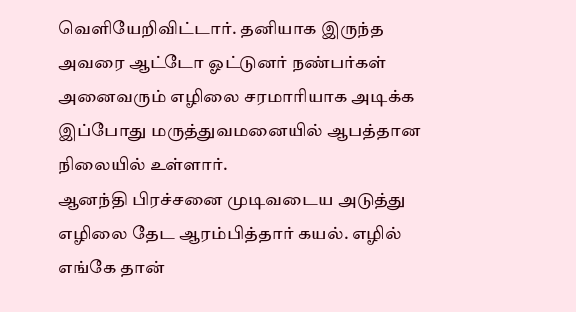வெளியேறிவிட்டார். தனியாக இருந்த அவரை ஆட்டோ ஓட்டுனர் நண்பர்கள் அனைவரும் எழிலை சரமாரியாக அடிக்க இப்போது மருத்துவமனையில் ஆபத்தான நிலையில் உள்ளார்.
ஆனந்தி பிரச்சனை முடிவடைய அடுத்து எழிலை தேட ஆரம்பித்தார் கயல். எழில் எங்கே தான்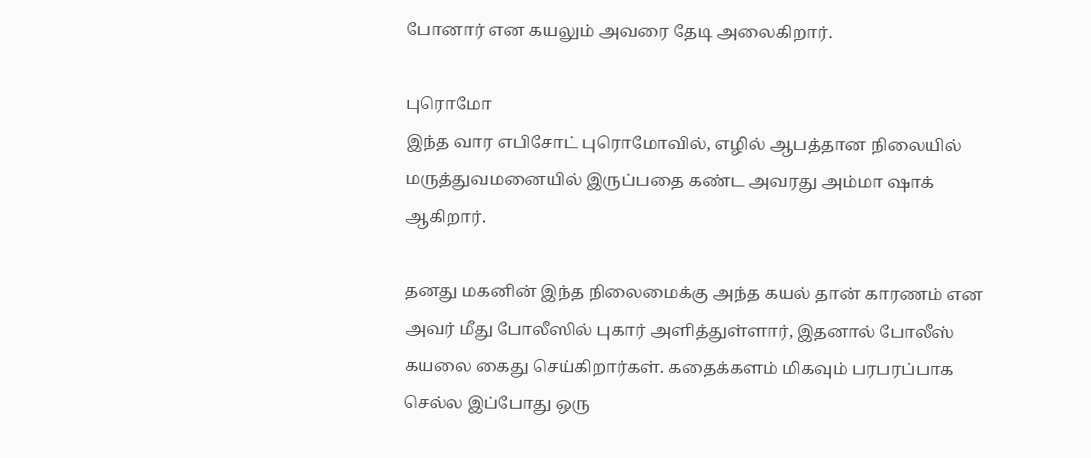போனார் என கயலும் அவரை தேடி அலைகிறார்.

புரொமோ
இந்த வார எபிசோட் புரொமோவில், எழில் ஆபத்தான நிலையில் மருத்துவமனையில் இருப்பதை கண்ட அவரது அம்மா ஷாக் ஆகிறார்.

தனது மகனின் இந்த நிலைமைக்கு அந்த கயல் தான் காரணம் என அவர் மீது போலீஸில் புகார் அளித்துள்ளார், இதனால் போலீஸ் கயலை கைது செய்கிறார்கள். கதைக்களம் மிகவும் பரபரப்பாக செல்ல இப்போது ஒரு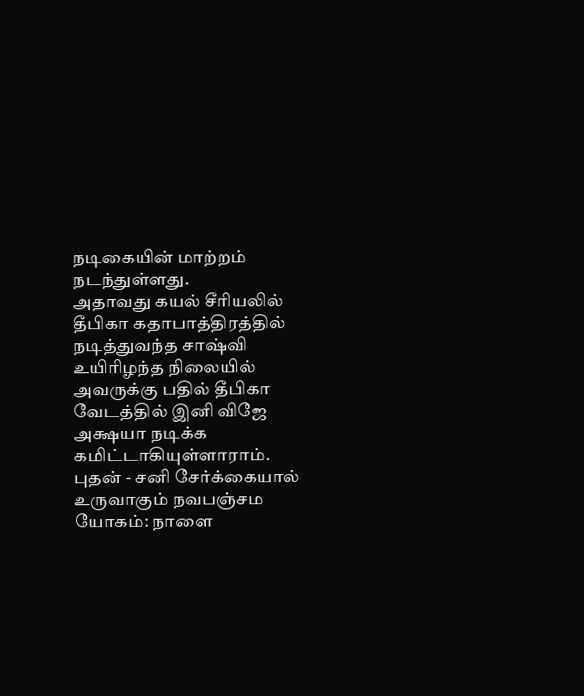நடிகையின் மாற்றம் நடந்துள்ளது.
அதாவது கயல் சீரியலில் தீபிகா கதாபாத்திரத்தில் நடித்துவந்த சாஷ்வி உயிரிழந்த நிலையில் அவருக்கு பதில் தீபிகா வேடத்தில் இனி விஜே அக்ஷயா நடிக்க கமிட்டாகியுள்ளாராம்.
புதன் - சனி சேர்க்கையால் உருவாகும் நவபஞ்சம யோகம்: நாளை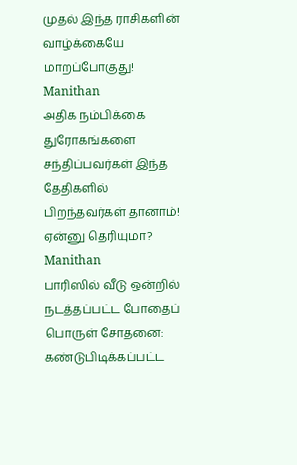முதல் இந்த ராசிகளின் வாழ்க்கையே மாறப்போகுது! Manithan
அதிக நம்பிக்கை துரோகங்களை சந்திப்பவர்கள் இந்த தேதிகளில் பிறந்தவர்கள் தானாம்! ஏன்னு தெரியுமா? Manithan
பாரிஸில் வீடு ஒன்றில் நடத்தப்பட்ட போதைப் பொருள் சோதனை: கண்டுபிடிக்கப்பட்ட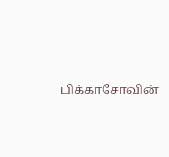பிக்காசோவின்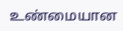உண்மையான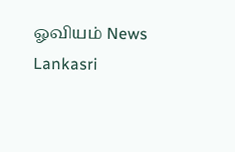ஓவியம் News Lankasri